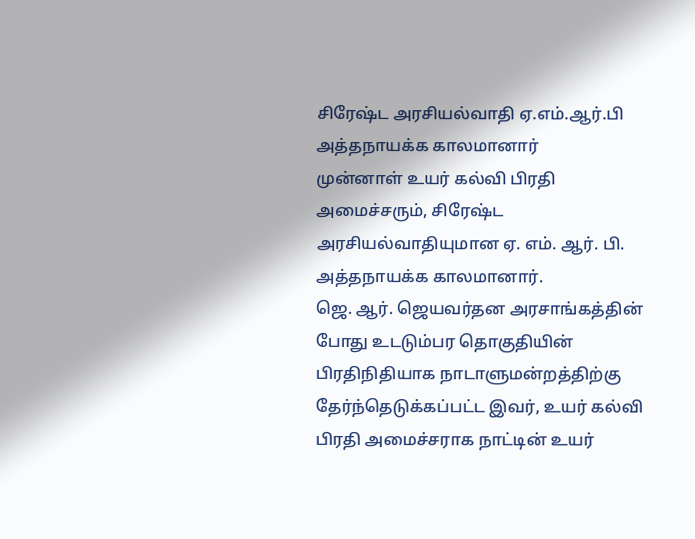சிரேஷ்ட அரசியல்வாதி ஏ.எம்.ஆர்.பி அத்தநாயக்க காலமானார்
முன்னாள் உயர் கல்வி பிரதி அமைச்சரும், சிரேஷ்ட அரசியல்வாதியுமான ஏ. எம். ஆர். பி. அத்தநாயக்க காலமானார்.
ஜெ. ஆர். ஜெயவர்தன அரசாங்கத்தின் போது உடடும்பர தொகுதியின் பிரதிநிதியாக நாடாளுமன்றத்திற்கு தேர்ந்தெடுக்கப்பட்ட இவர், உயர் கல்வி பிரதி அமைச்சராக நாட்டின் உயர்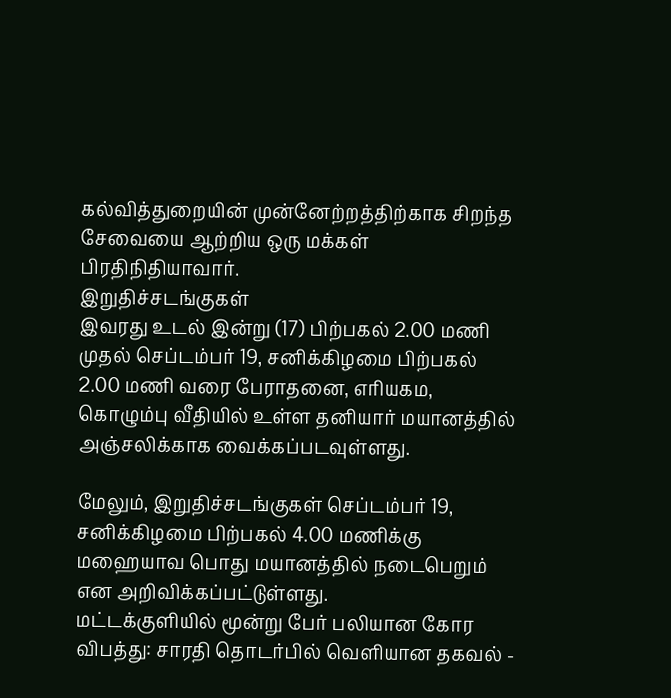கல்வித்துறையின் முன்னேற்றத்திற்காக சிறந்த சேவையை ஆற்றிய ஒரு மக்கள் பிரதிநிதியாவார்.
இறுதிச்சடங்குகள்
இவரது உடல் இன்று (17) பிற்பகல் 2.00 மணி முதல் செப்டம்பர் 19, சனிக்கிழமை பிற்பகல் 2.00 மணி வரை பேராதனை, எரியகம, கொழும்பு வீதியில் உள்ள தனியார் மயானத்தில் அஞ்சலிக்காக வைக்கப்படவுள்ளது.

மேலும், இறுதிச்சடங்குகள் செப்டம்பர் 19, சனிக்கிழமை பிற்பகல் 4.00 மணிக்கு மஹையாவ பொது மயானத்தில் நடைபெறும் என அறிவிக்கப்பட்டுள்ளது.
மட்டக்குளியில் மூன்று பேர் பலியான கோர விபத்து: சாரதி தொடர்பில் வெளியான தகவல் -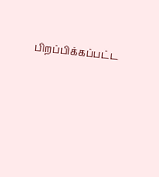பிறப்பிக்கப்பட்ட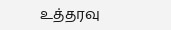உத்தரவு